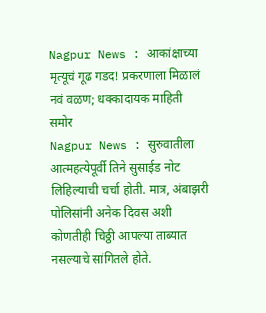Nagpur News : आकांक्षाच्या मृत्यूचं गूढ गडद! प्रकरणाला मिळालं नवं वळण; धक्कादायक माहिती समोर
Nagpur News : सुरुवातीला आत्महत्येपूर्वी तिने सुसाईड नोट लिहिल्याची चर्चा होती. मात्र, अंबाझरी पोलिसांनी अनेक दिवस अशी कोणतीही चिठ्ठी आपल्या ताब्यात नसल्याचे सांगितले होते.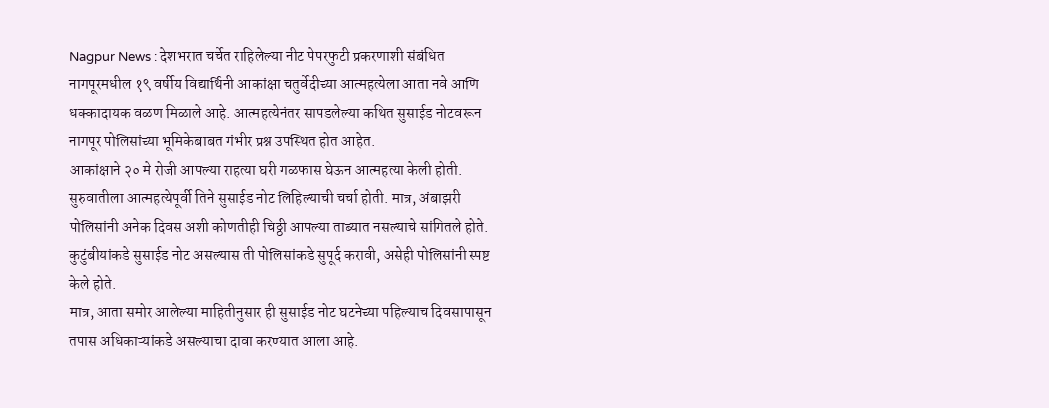Nagpur News : देशभरात चर्चेत राहिलेल्या नीट पेपरफुटी प्रकरणाशी संबंधित नागपूरमधील १९ वर्षीय विद्यार्थिनी आकांक्षा चतुर्वेदीच्या आत्महत्येला आता नवे आणि धक्कादायक वळण मिळाले आहे. आत्महत्येनंतर सापडलेल्या कथित सुसाईड नोटवरून नागपूर पोलिसांच्या भूमिकेबाबत गंभीर प्रश्न उपस्थित होत आहेत.
आकांक्षाने २० मे रोजी आपल्या राहत्या घरी गळफास घेऊन आत्महत्या केली होती. सुरुवातीला आत्महत्येपूर्वी तिने सुसाईड नोट लिहिल्याची चर्चा होती. मात्र, अंबाझरी पोलिसांनी अनेक दिवस अशी कोणतीही चिठ्ठी आपल्या ताब्यात नसल्याचे सांगितले होते. कुटुंबीयांकडे सुसाईड नोट असल्यास ती पोलिसांकडे सुपूर्द करावी, असेही पोलिसांनी स्पष्ट केले होते.
मात्र, आता समोर आलेल्या माहितीनुसार ही सुसाईड नोट घटनेच्या पहिल्याच दिवसापासून तपास अधिकाऱ्यांकडे असल्याचा दावा करण्यात आला आहे.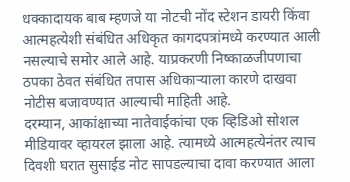धक्कादायक बाब म्हणजे या नोटची नोंद स्टेशन डायरी किंवा आत्महत्येशी संबंधित अधिकृत कागदपत्रांमध्ये करण्यात आली नसल्याचे समोर आले आहे. याप्रकरणी निष्काळजीपणाचा ठपका ठेवत संबंधित तपास अधिकाऱ्याला कारणे दाखवा नोटीस बजावण्यात आल्याची माहिती आहे.
दरम्यान, आकांक्षाच्या नातेवाईकांचा एक व्हिडिओ सोशल मीडियावर व्हायरल झाला आहे. त्यामध्ये आत्महत्येनंतर त्याच दिवशी घरात सुसाईड नोट सापडल्याचा दावा करण्यात आला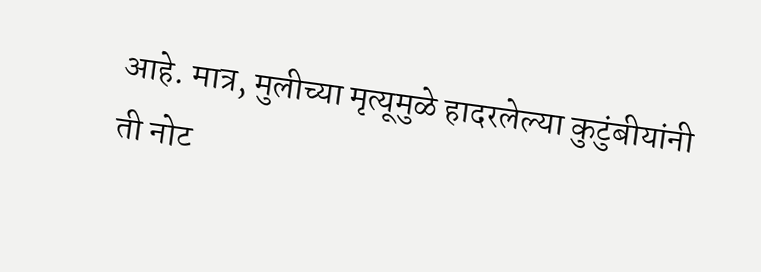आहे. मात्र, मुलीच्या मृत्यूमुळे हादरलेल्या कुटुंबीयांनी ती नोट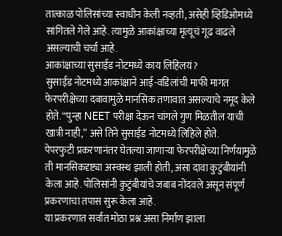तात्काळ पोलिसांच्या स्वाधीन केली नव्हती, असेही व्हिडिओमध्ये सांगितले गेले आहे. त्यामुळे आकांक्षाच्या मृत्यूचं गूढ वाढले असल्याची चर्चा आहे.
आकांक्षाच्या सुसाईड नोटमध्ये काय लिहिलयं?
सुसाईड नोटमध्ये आकांक्षाने आई-वडिलांची माफी मागत फेरपरीक्षेच्या दबावामुळे मानसिक तणावात असल्याचे नमूद केले होते. “पुन्हा NEET परीक्षा देऊन चांगले गुण मिळतील याची खात्री नाही,” असे तिने सुसाईड नोटमध्ये लिहिले होते.
पेपरफुटी प्रकरणानंतर घेतल्या जाणाऱ्या फेरपरीक्षेच्या निर्णयामुळे ती मानसिकदृष्ट्या अस्वस्थ झाली होती, असा दावा कुटुंबीयांनी केला आहे. पोलिसांनी कुटुंबीयांचे जबाब नोंदवले असून संपूर्ण प्रकरणाचा तपास सुरू केला आहे.
या प्रकरणात सर्वात मोठा प्रश्न असा निर्माण झाला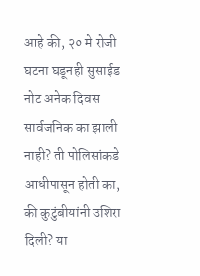आहे की, २० मे रोजी घटना घडूनही सुसाईड नोट अनेक दिवस सार्वजनिक का झाली नाही? ती पोलिसांकडे आधीपासून होती का, की कुटुंबीयांनी उशिरा दिली? या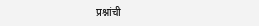प्रश्नांची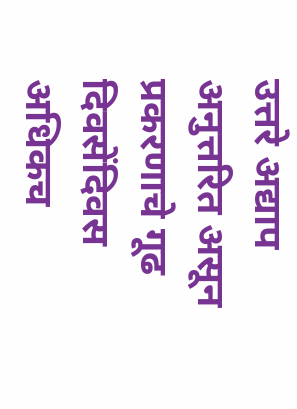उत्तरे अद्याप अनुत्तरित असून प्रकरणाचे गूढ दिवसेंदिवस अधिकच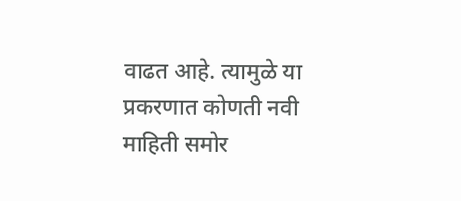वाढत आहे. त्यामुळे या प्रकरणात कोणती नवी माहिती समोर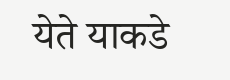येते याकडे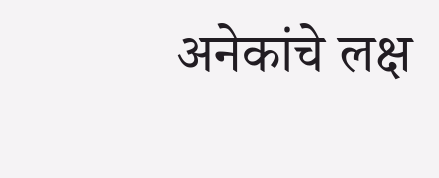अनेकांचे लक्ष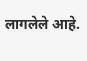लागलेले आहे.